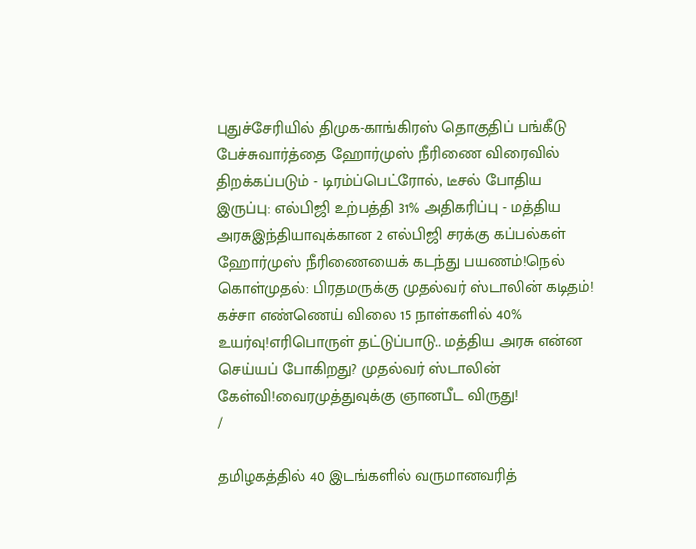புதுச்சேரியில் திமுக-காங்கிரஸ் தொகுதிப் பங்கீடு பேச்சுவார்த்தை ஹோர்முஸ் நீரிணை விரைவில் திறக்கப்படும் - டிரம்ப்பெட்ரோல், டீசல் போதிய இருப்பு: எல்பிஜி உற்பத்தி 31% அதிகரிப்பு - மத்திய அரசுஇந்தியாவுக்கான 2 எல்பிஜி சரக்கு கப்பல்கள் ஹோர்முஸ் நீரிணையைக் கடந்து பயணம்!நெல் கொள்முதல்: பிரதமருக்கு முதல்வர் ஸ்டாலின் கடிதம்! கச்சா எண்ணெய் விலை 15 நாள்களில் 40% உயர்வு!எரிபொருள் தட்டுப்பாடு.. மத்திய அரசு என்ன செய்யப் போகிறது? முதல்வர் ஸ்டாலின் கேள்வி!வைரமுத்துவுக்கு ஞானபீட விருது!
/

தமிழகத்தில் 40 இடங்களில் வருமானவரித்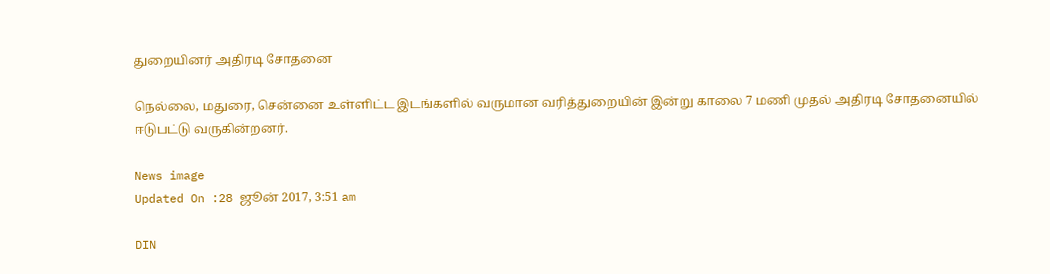துறையினர் அதிரடி சோதனை

நெல்லை, மதுரை, சென்னை உள்ளிட்ட இடங்களில் வருமான வரித்துறையின் இன்று காலை 7 மணி முதல் அதிரடி சோதனையில் ஈடுபட்டு வருகின்றனர்.

News image
Updated On :28 ஜூன் 2017, 3:51 am

DIN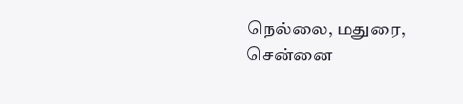நெல்லை, மதுரை, சென்னை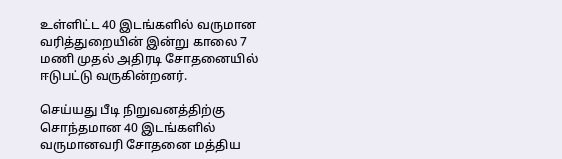உள்ளிட்ட 40 இடங்களில் வருமான வரித்துறையின் இன்று காலை 7 மணி முதல் அதிரடி சோதனையில் ஈடுபட்டு வருகின்றனர்.

செய்யது பீடி நிறுவனத்திற்கு சொந்தமான 40 இடங்களில் வருமானவரி சோதனை மத்திய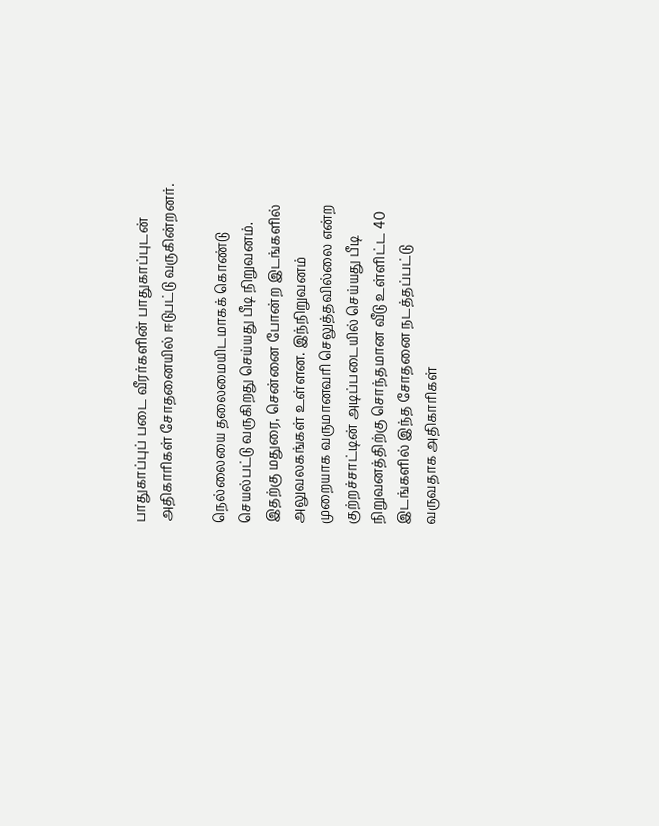பாதுகாப்புப் படை வீரர்களின் பாதுகாப்புடன் அதிகாரிகள் சோதனையில் ஈடுபட்டு வருகின்றனர்.

நெல்லையை தலைமையிடமாகக் கொண்டு செயல்பட்டு வருகிறது செய்யது பீடி நிறுவனம். இதற்கு மதுரை, சென்னை போன்ற இடங்களில் அலுவலகங்கள் உள்ளன. இந்நிறுவனம் முறையாக வருமானவரி செலுத்தவில்லை என்ற குற்றச்சாட்டின் அடிப்படையில் செய்யது பீடி நிறுவனத்திற்கு சொந்தமான வீடு உள்ளிட்ட 40 இடங்களில் இந்த சோதனை நடத்தப்பட்டு வருவதாக அதிகாரிகள்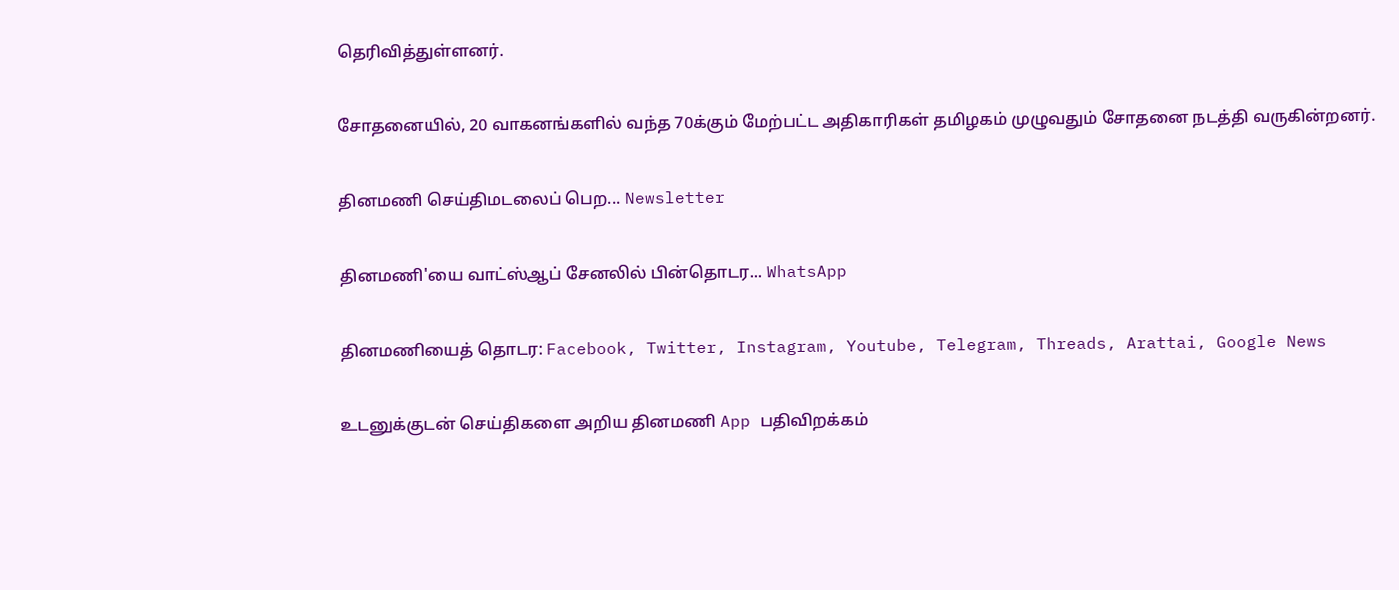தெரிவித்துள்ளனர்.

சோதனையில், 20 வாகனங்களில் வந்த 70க்கும் மேற்பட்ட அதிகாரிகள் தமிழகம் முழுவதும் சோதனை நடத்தி வருகின்றனர்.

தினமணி செய்திமடலைப் பெற... Newsletter

தினமணி'யை வாட்ஸ்ஆப் சேனலில் பின்தொடர... WhatsApp

தினமணியைத் தொடர: Facebook, Twitter, Instagram, Youtube, Telegram, Threads, Arattai, Google News

உடனுக்குடன் செய்திகளை அறிய தினமணி App பதிவிறக்கம்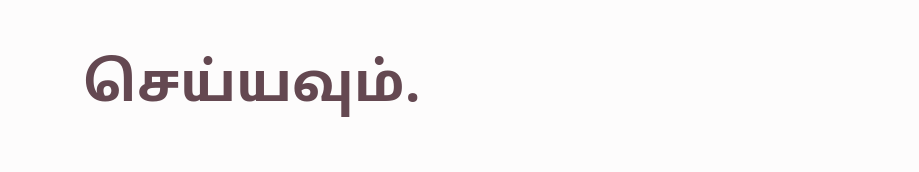செய்யவும்.